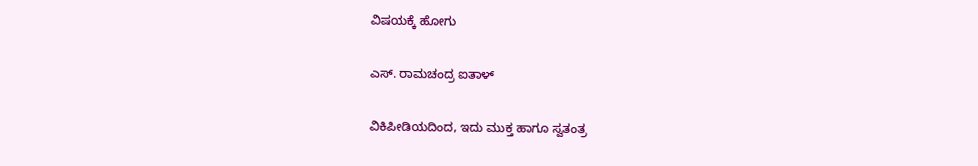ವಿಷಯಕ್ಕೆ ಹೋಗು

ಎಸ್. ರಾಮಚಂದ್ರ ಐತಾಳ್

ವಿಕಿಪೀಡಿಯದಿಂದ, ಇದು ಮುಕ್ತ ಹಾಗೂ ಸ್ವತಂತ್ರ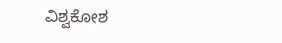ವಿಶ್ವಕೋಶ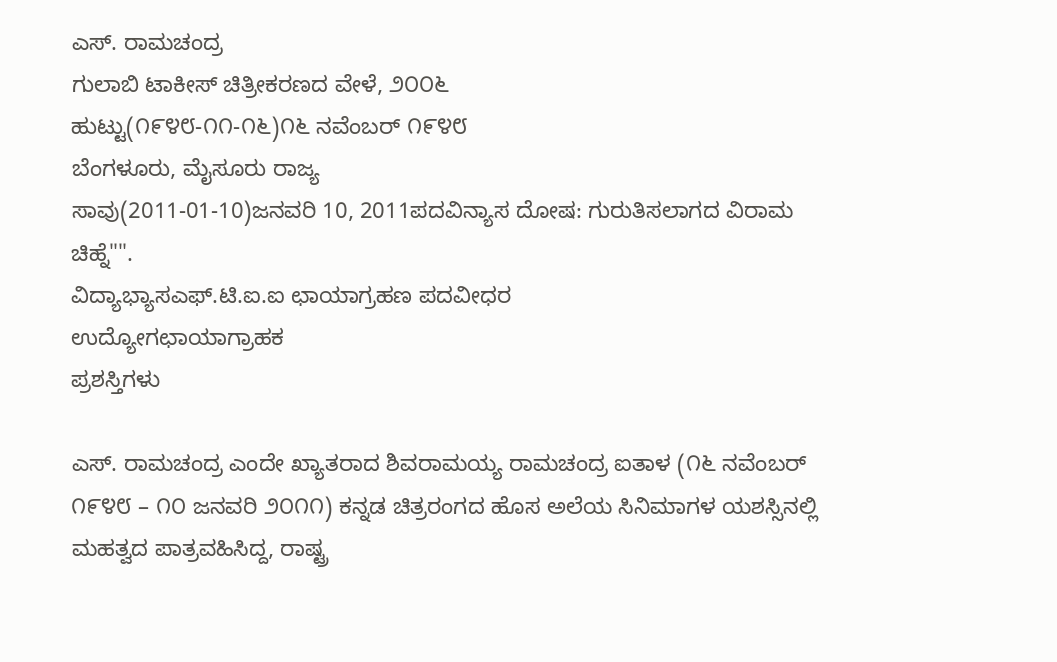ಎಸ್. ರಾಮಚಂದ್ರ
ಗುಲಾಬಿ ಟಾಕೀಸ್ ಚಿತ್ರೀಕರಣದ ವೇಳೆ, ೨೦೦೬
ಹುಟ್ಟು(೧೯೪೮-೧೧-೧೬)೧೬ ನವೆಂಬರ್ ೧೯೪೮
ಬೆಂಗಳೂರು, ಮೈಸೂರು ರಾಜ್ಯ
ಸಾವು(2011-01-10)ಜನವರಿ 10, 2011ಪದವಿನ್ಯಾಸ ದೋಷ: ಗುರುತಿಸಲಾಗದ ವಿರಾಮ ಚಿಹ್ನೆ"".
ವಿದ್ಯಾಭ್ಯಾಸಎಫ್.ಟಿ.ಐ.ಐ ಛಾಯಾಗ್ರಹಣ ಪದವೀಧರ
ಉದ್ಯೋಗಛಾಯಾಗ್ರಾಹಕ
ಪ್ರಶಸ್ತಿಗಳು

ಎಸ್. ರಾಮಚಂದ್ರ ಎಂದೇ ಖ್ಯಾತರಾದ ಶಿವರಾಮಯ್ಯ ರಾಮಚಂದ್ರ ಐತಾಳ (೧೬ ನವೆಂಬರ್ ೧೯೪೮ – ೧೦ ಜನವರಿ ೨೦೧೧) ಕನ್ನಡ ಚಿತ್ರರಂಗದ ಹೊಸ ಅಲೆಯ ಸಿನಿಮಾಗಳ ಯಶಸ್ಸಿನಲ್ಲಿ ಮಹತ್ವದ ಪಾತ್ರವಹಿಸಿದ್ದ, ರಾಷ್ಟ್ರ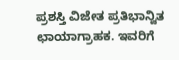ಪ್ರಶಸ್ತಿ ವಿಜೇತ ಪ್ರತಿಭಾನ್ವಿತ ಛಾಯಾಗ್ರಾಹಕ. ಇವರಿಗೆ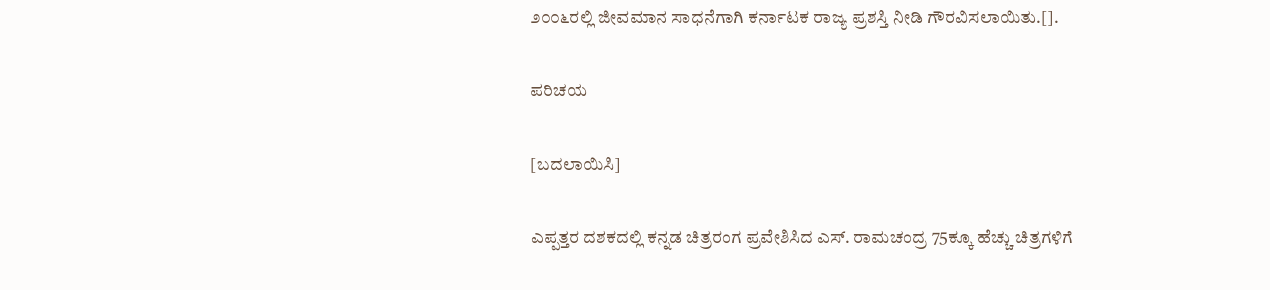೨೦೦೬ರಲ್ಲಿ ಜೀವಮಾನ ಸಾಧನೆಗಾಗಿ ಕರ್ನಾಟಕ ರಾಜ್ಯ ಪ್ರಶಸ್ತಿ ನೀಡಿ ಗೌರವಿಸಲಾಯಿತು.[].

ಪರಿಚಯ

[ಬದಲಾಯಿಸಿ]

ಎಪ್ಪತ್ತರ ದಶಕದಲ್ಲಿ ಕನ್ನಡ ಚಿತ್ರರಂಗ ಪ್ರವೇಶಿಸಿದ ಎಸ್. ರಾಮಚಂದ್ರ 75ಕ್ಕೂ ಹೆಚ್ಚು ಚಿತ್ರಗಳಿಗೆ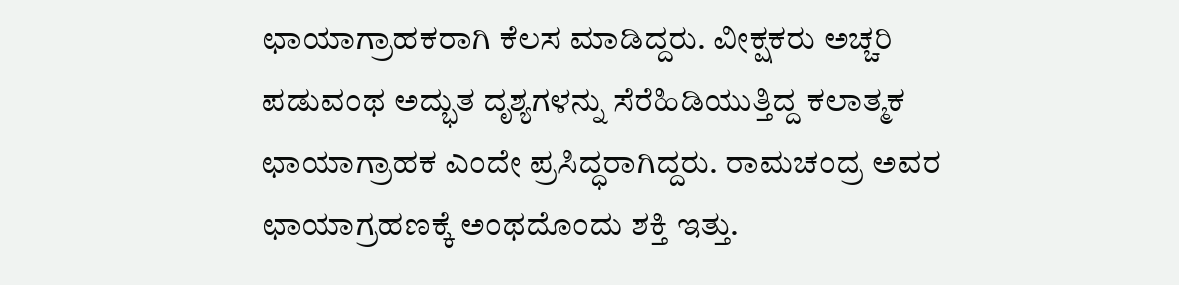ಛಾಯಾಗ್ರಾಹಕರಾಗಿ ಕೆಲಸ ಮಾಡಿದ್ದರು. ವೀಕ್ಷಕರು ಅಚ್ಚರಿ ಪಡುವಂಥ ಅದ್ಭುತ ದೃಶ್ಯಗಳನ್ನು ಸೆರೆಹಿಡಿಯುತ್ತಿದ್ದ ಕಲಾತ್ಮಕ ಛಾಯಾಗ್ರಾಹಕ ಎಂದೇ ಪ್ರಸಿದ್ಧರಾಗಿದ್ದರು. ರಾಮಚಂದ್ರ ಅವರ ಛಾಯಾಗ್ರಹಣಕ್ಕೆ ಅಂಥದೊಂದು ಶಕ್ತಿ ಇತ್ತು.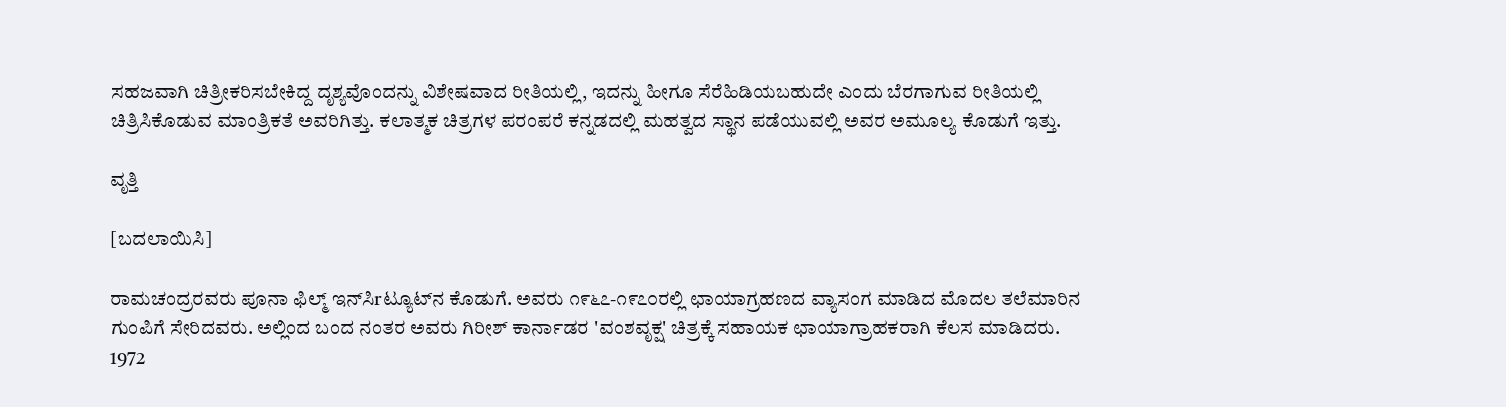ಸಹಜವಾಗಿ ಚಿತ್ರೀಕರಿಸಬೇಕಿದ್ದ ದೃಶ್ಯವೊಂದನ್ನು ವಿಶೇಷವಾದ ರೀತಿಯಲ್ಲಿ, ಇದನ್ನು ಹೀಗೂ ಸೆರೆಹಿಡಿಯಬಹುದೇ ಎಂದು ಬೆರಗಾಗುವ ರೀತಿಯಲ್ಲಿ ಚಿತ್ರಿಸಿಕೊಡುವ ಮಾಂತ್ರಿಕತೆ ಅವರಿಗಿತ್ತು. ಕಲಾತ್ಮಕ ಚಿತ್ರಗಳ ಪರಂಪರೆ ಕನ್ನಡದಲ್ಲಿ ಮಹತ್ವದ ಸ್ಥಾನ ಪಡೆಯುವಲ್ಲಿ ಅವರ ಅಮೂಲ್ಯ ಕೊಡುಗೆ ಇತ್ತು.

ವೃತ್ತಿ

[ಬದಲಾಯಿಸಿ]

ರಾಮಚಂದ್ರರವರು ಪೂನಾ ಫಿಲ್ಮ್ ಇನ್‌ಸಿrಟ್ಯೂಟ್‌ನ ಕೊಡುಗೆ. ಅವರು ೧೯೬೭-೧೯೭೦ರಲ್ಲಿ ಛಾಯಾಗ್ರಹಣದ ವ್ಯಾಸಂಗ ಮಾಡಿದ ಮೊದಲ ತಲೆಮಾರಿನ ಗುಂಪಿಗೆ ಸೇರಿದವರು. ಅಲ್ಲಿಂದ ಬಂದ ನಂತರ ಅವರು ಗಿರೀಶ್‌ ಕಾರ್ನಾಡರ 'ವಂಶವೃಕ್ಷ' ಚಿತ್ರಕ್ಕೆ ಸಹಾಯಕ ಛಾಯಾಗ್ರಾಹಕರಾಗಿ ಕೆಲಸ ಮಾಡಿದರು. 1972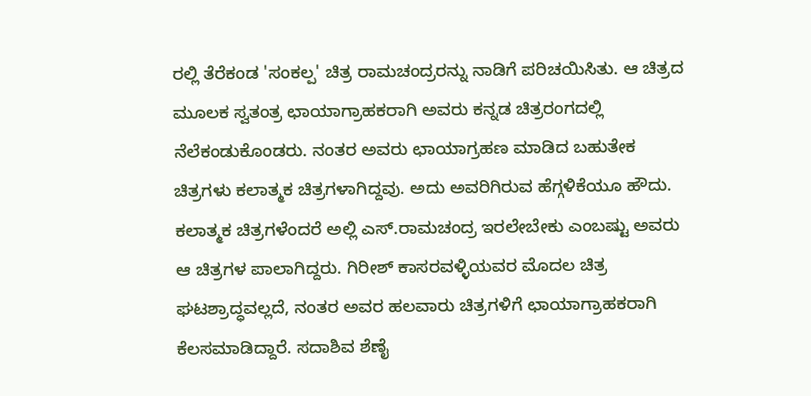ರಲ್ಲಿ ತೆರೆಕಂಡ 'ಸಂಕಲ್ಪ' ಚಿತ್ರ ರಾಮಚಂದ್ರರನ್ನು ನಾಡಿಗೆ ಪರಿಚಯಿಸಿತು. ಆ ಚಿತ್ರದ ಮೂಲಕ ಸ್ವತಂತ್ರ ಛಾಯಾಗ್ರಾಹಕರಾಗಿ ಅವರು ಕನ್ನಡ ಚಿತ್ರರಂಗದಲ್ಲಿ ನೆಲೆಕಂಡುಕೊಂಡರು. ನಂತರ ಅವರು ಛಾಯಾಗ್ರಹಣ ಮಾಡಿದ ಬಹುತೇಕ ಚಿತ್ರಗಳು ಕಲಾತ್ಮಕ ಚಿತ್ರಗಳಾಗಿದ್ದವು. ಅದು ಅವರಿಗಿರುವ ಹೆಗ್ಗಳಿಕೆಯೂ ಹೌದು. ಕಲಾತ್ಮಕ ಚಿತ್ರಗಳೆಂದರೆ ಅಲ್ಲಿ ಎಸ್.ರಾಮಚಂದ್ರ ಇರಲೇಬೇಕು ಎಂಬಷ್ಟು ಅವರು ಆ ಚಿತ್ರಗಳ ಪಾಲಾಗಿದ್ದರು. ಗಿರೀಶ್ ಕಾಸರವಳ್ಳಿಯವರ ಮೊದಲ ಚಿತ್ರ ಘಟಶ್ರಾದ್ಧವಲ್ಲದೆ, ನಂತರ ಅವರ ಹಲವಾರು ಚಿತ್ರಗಳಿಗೆ ಛಾಯಾಗ್ರಾಹಕರಾಗಿ ಕೆಲಸಮಾಡಿದ್ದಾರೆ. ಸದಾಶಿವ ಶೆಣೈ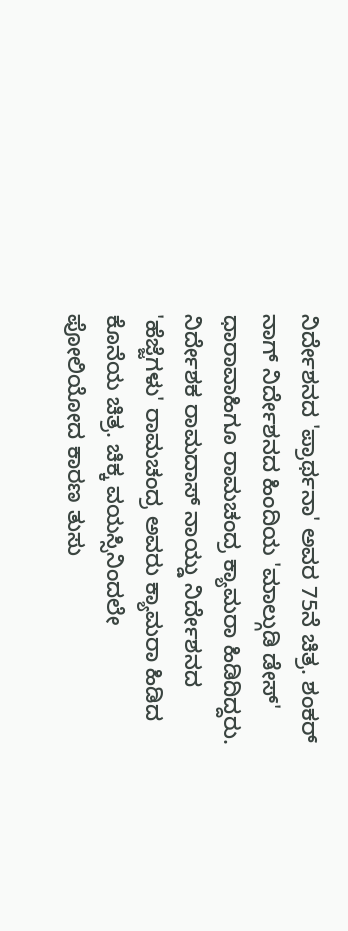ನಿರ್ದೇಶನದ 'ಪ್ರಾರ್ಥನಾ' ಅವರ 75ನೆ ಚಿತ್ರ. ಶಂಕರ್ ನಾಗ್ ನಿರ್ದೇಶನದ ಹಿಂದಿಯ 'ಮಾಲ್ಗುಡಿ ಡೇಸ್‌' ಧಾರಾವಾಹಿಗೂ ರಾಮಚಂದ್ರ ಕ್ಯಾಮರಾ ಹಿಡಿದಿದ್ದರು. ನಿರ್ದೇಶಕ ರಾಮದಾಸ್‌ ನಾಯ್ಡು ನಿರ್ದೇಶನದ 'ಹೆಜ್ಜೆಗಳು' ರಾಮಚಂದ್ರ ಅವರು ಕ್ಯಾಮರಾ ಹಿಡಿದ ಕೊನೆಯ ಚಿತ್ರ. ಚಿಕ್ಕ ವಯಸ್ಸಿನಿಂದಲೇ ಪೋಲಿಯೋದ ಕಾರಣ ತುಸು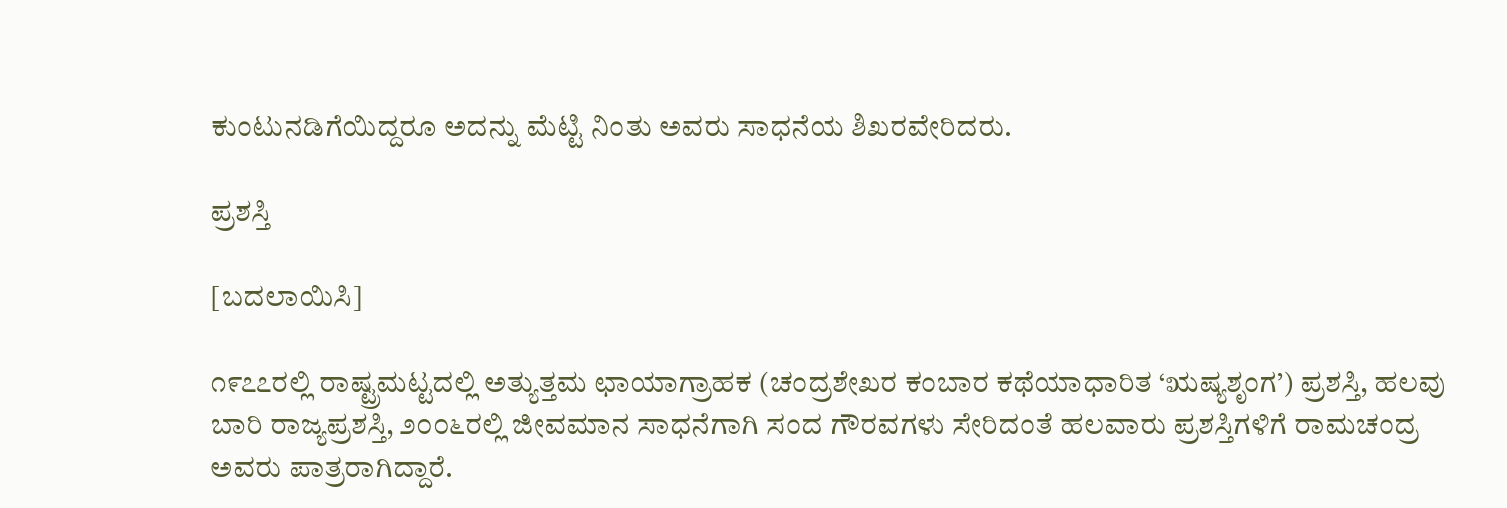ಕುಂಟುನಡಿಗೆಯಿದ್ದರೂ ಅದನ್ನು ಮೆಟ್ಟಿ ನಿಂತು ಅವರು ಸಾಧನೆಯ ಶಿಖರವೇರಿದರು.

ಪ್ರಶಸ್ತಿ

[ಬದಲಾಯಿಸಿ]

೧೯೭೭ರಲ್ಲಿ ರಾಷ್ಟ್ರಮಟ್ಟದಲ್ಲಿ ಅತ್ಯುತ್ತಮ ಛಾಯಾಗ್ರಾಹಕ (ಚಂದ್ರಶೇಖರ ಕಂಬಾರ ಕಥೆಯಾಧಾರಿತ ‘ಋಷ್ಯಶೃಂಗ’) ಪ್ರಶಸ್ತಿ, ಹಲವು ಬಾರಿ ರಾಜ್ಯಪ್ರಶಸ್ತಿ, ೨೦೦೬ರಲ್ಲಿ ಜೀವಮಾನ ಸಾಧನೆಗಾಗಿ ಸಂದ ಗೌರವಗಳು ಸೇರಿದಂತೆ ಹಲವಾರು ಪ್ರಶಸ್ತಿಗಳಿಗೆ ರಾಮಚಂದ್ರ ಅವರು ಪಾತ್ರರಾಗಿದ್ದಾರೆ.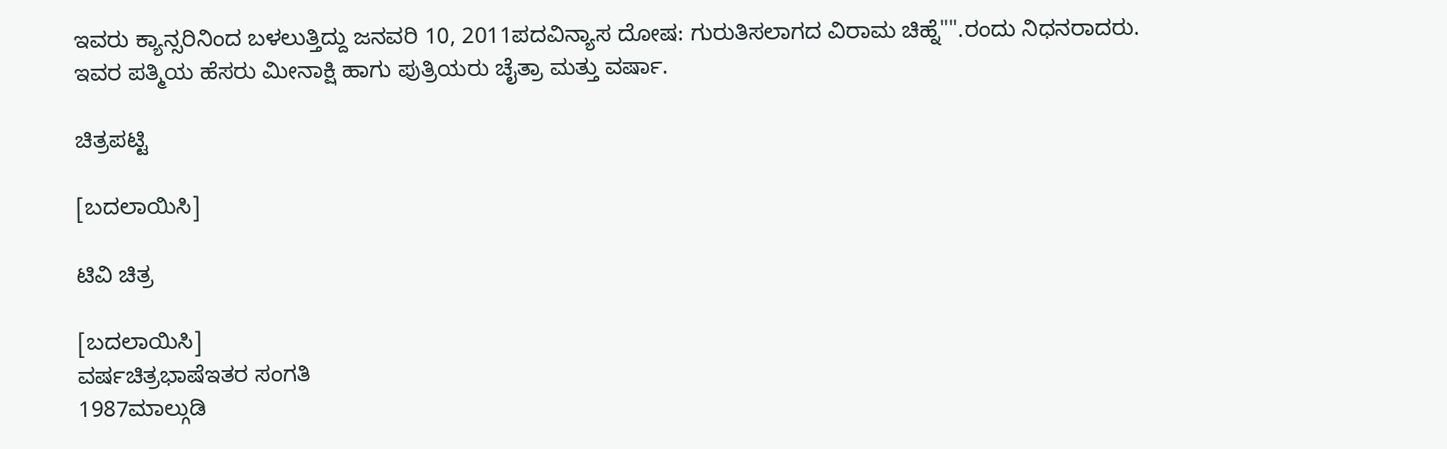ಇವರು ಕ್ಯಾನ್ಸರಿನಿಂದ ಬಳಲುತ್ತಿದ್ದು ಜನವರಿ 10, 2011ಪದವಿನ್ಯಾಸ ದೋಷ: ಗುರುತಿಸಲಾಗದ ವಿರಾಮ ಚಿಹ್ನೆ"".ರಂದು ನಿಧನರಾದರು. ಇವರ ಪತ್ಮಿಯ ಹೆಸರು ಮೀನಾಕ್ಷಿ ಹಾಗು ಪುತ್ರಿಯರು ಚೈತ್ರಾ ಮತ್ತು ವರ್ಷಾ.

ಚಿತ್ರಪಟ್ಟಿ

[ಬದಲಾಯಿಸಿ]

ಟಿವಿ ಚಿತ್ರ

[ಬದಲಾಯಿಸಿ]
ವರ್ಷಚಿತ್ರಭಾಷೆಇತರ ಸಂಗತಿ
1987ಮಾಲ್ಗುಡಿ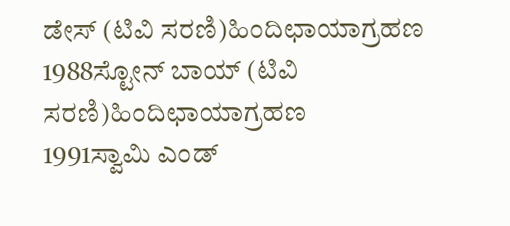ಡೇಸ್ (ಟಿವಿ ಸರಣಿ)ಹಿಂದಿಛಾಯಾಗ್ರಹಣ
1988ಸ್ಟೋನ್ ಬಾಯ್ (ಟಿವಿ ಸರಣಿ)ಹಿಂದಿಛಾಯಾಗ್ರಹಣ
1991ಸ್ವಾಮಿ ಎಂಡ್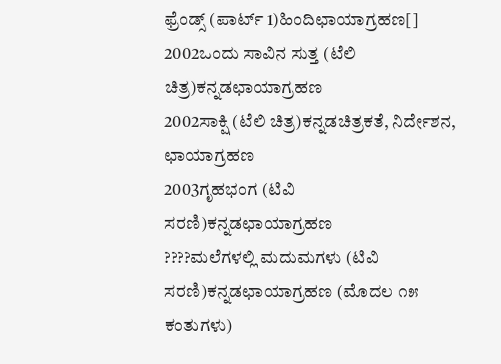ಫ್ರೆಂಡ್ಸ್ (ಪಾರ್ಟ್ 1)ಹಿಂದಿಛಾಯಾಗ್ರಹಣ[]
2002ಒಂದು ಸಾವಿನ ಸುತ್ತ (ಟೆಲಿ ಚಿತ್ರ)ಕನ್ನಡಛಾಯಾಗ್ರಹಣ
2002ಸಾಕ್ಷಿ (ಟೆಲಿ ಚಿತ್ರ)ಕನ್ನಡಚಿತ್ರಕತೆ, ನಿರ್ದೇಶನ, ಛಾಯಾಗ್ರಹಣ
2003ಗೃಹಭಂಗ (ಟಿವಿ ಸರಣಿ)ಕನ್ನಡಛಾಯಾಗ್ರಹಣ
????ಮಲೆಗಳಲ್ಲಿ ಮದುಮಗಳು (ಟಿವಿ ಸರಣಿ)ಕನ್ನಡಛಾಯಾಗ್ರಹಣ (ಮೊದಲ ೧೫ ಕಂತುಗಳು)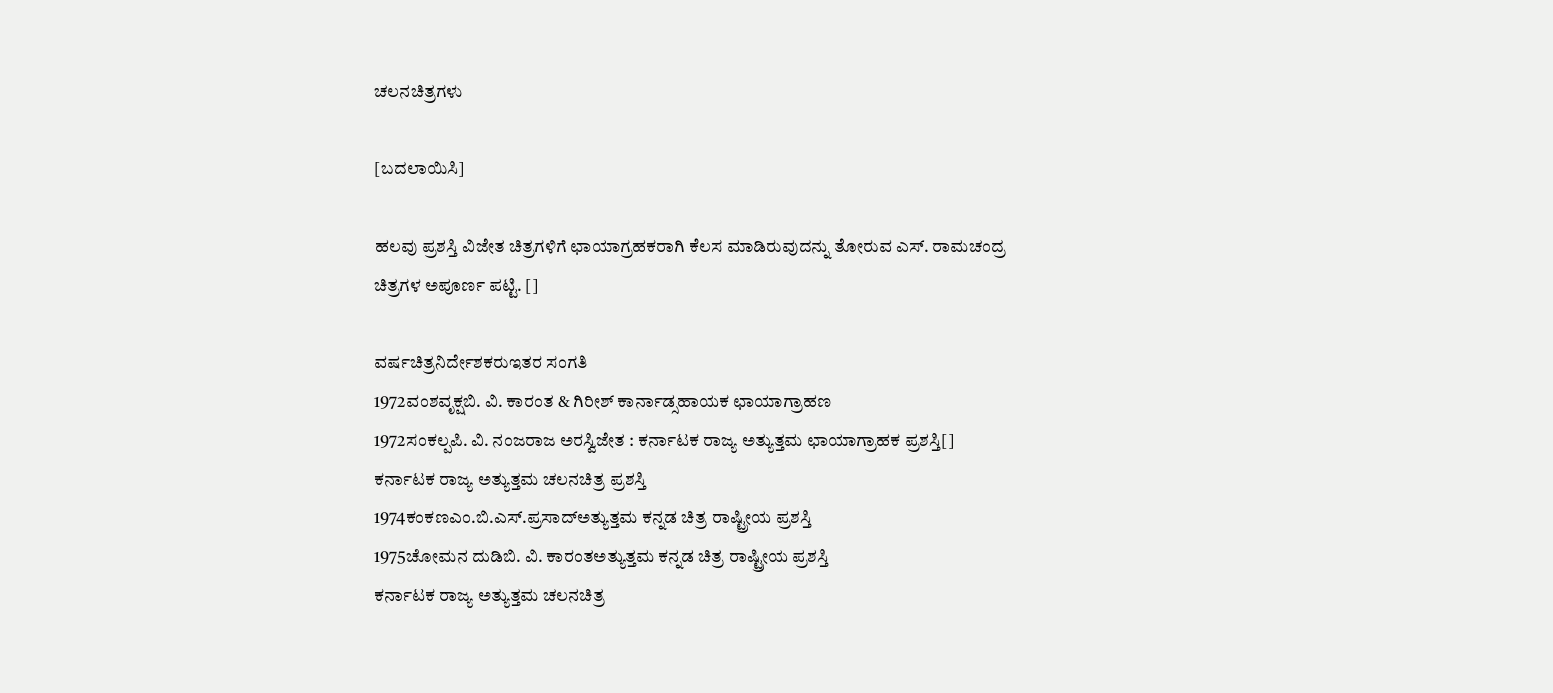ಚಲನಚಿತ್ರಗಳು

[ಬದಲಾಯಿಸಿ]

ಹಲವು ಪ್ರಶಸ್ತಿ ವಿಜೇತ ಚಿತ್ರಗಳಿಗೆ ಛಾಯಾಗ್ರಹಕರಾಗಿ ಕೆಲಸ ಮಾಡಿರುವುದನ್ನು ತೋರುವ ಎಸ್. ರಾಮಚಂದ್ರ ಚಿತ್ರಗಳ ಅಪೂರ್ಣ ಪಟ್ಟಿ. []

ವರ್ಷಚಿತ್ರನಿರ್ದೇಶಕರುಇತರ ಸಂಗತಿ
1972ವಂಶವೃಕ್ಷಬಿ. ವಿ. ಕಾರಂತ & ಗಿರೀಶ್ ಕಾರ್ನಾಡ್ಸಹಾಯಕ ಛಾಯಾಗ್ರಾಹಣ
1972ಸಂಕಲ್ಪಪಿ. ವಿ. ನಂಜರಾಜ ಅರಸ್ವಿಜೇತ : ಕರ್ನಾಟಕ ರಾಜ್ಯ ಅತ್ಯುತ್ತಮ ಛಾಯಾಗ್ರಾಹಕ ಪ್ರಶಸ್ತಿ[]
ಕರ್ನಾಟಕ ರಾಜ್ಯ ಅತ್ಯುತ್ತಮ ಚಲನಚಿತ್ರ ಪ್ರಶಸ್ತಿ
1974ಕಂಕಣಎಂ.ಬಿ.ಎಸ್.ಪ್ರಸಾದ್ಅತ್ಯುತ್ತಮ ಕನ್ನಡ ಚಿತ್ರ ರಾಷ್ಟ್ರೀಯ ಪ್ರಶಸ್ತಿ
1975ಚೋಮನ ದುಡಿಬಿ. ವಿ. ಕಾರಂತಅತ್ಯುತ್ತಮ ಕನ್ನಡ ಚಿತ್ರ ರಾಷ್ಟ್ರೀಯ ಪ್ರಶಸ್ತಿ
ಕರ್ನಾಟಕ ರಾಜ್ಯ ಅತ್ಯುತ್ತಮ ಚಲನಚಿತ್ರ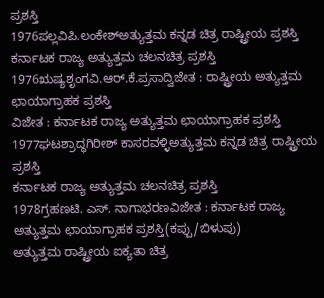ಪ್ರಶಸ್ತಿ
1976ಪಲ್ಲವಿಪಿ.ಲಂಕೇಶ್ಅತ್ಯುತ್ತಮ ಕನ್ನಡ ಚಿತ್ರ ರಾಷ್ಟ್ರೀಯ ಪ್ರಶಸ್ತಿ
ಕರ್ನಾಟಕ ರಾಜ್ಯ ಅತ್ಯುತ್ತಮ ಚಲನಚಿತ್ರ ಪ್ರಶಸ್ತಿ
1976ಋಷ್ಯಶೃಂಗವಿ.ಆರ್.ಕೆ.ಪ್ರಸಾದ್ವಿಜೇತ : ರಾಷ್ಟ್ರೀಯ ಅತ್ಯುತ್ತಮ ಛಾಯಾಗ್ರಾಹಕ ಪ್ರಶಸ್ತಿ
ವಿಜೇತ : ಕರ್ನಾಟಕ ರಾಜ್ಯ ಅತ್ಯುತ್ತಮ ಛಾಯಾಗ್ರಾಹಕ ಪ್ರಶಸ್ತಿ
1977ಘಟಶ್ರಾದ್ಧಗಿರೀಶ್ ಕಾಸರವಳ್ಳಿಅತ್ಯುತ್ತಮ ಕನ್ನಡ ಚಿತ್ರ ರಾಷ್ಟ್ರೀಯ ಪ್ರಶಸ್ತಿ
ಕರ್ನಾಟಕ ರಾಜ್ಯ ಅತ್ಯುತ್ತಮ ಚಲನಚಿತ್ರ ಪ್ರಶಸ್ತಿ
1978ಗ್ರಹಣಟಿ. ಎಸ್. ನಾಗಾಭರಣವಿಜೇತ : ಕರ್ನಾಟಕ ರಾಜ್ಯ ಅತ್ಯುತ್ತಮ ಛಾಯಾಗ್ರಾಹಕ ಪ್ರಶಸ್ತಿ(ಕಪ್ಪು/ಬಿಳುಪು)
ಅತ್ಯುತ್ತಮ ರಾಷ್ಟ್ರೀಯ ಐಕ್ಯತಾ ಚಿತ್ರ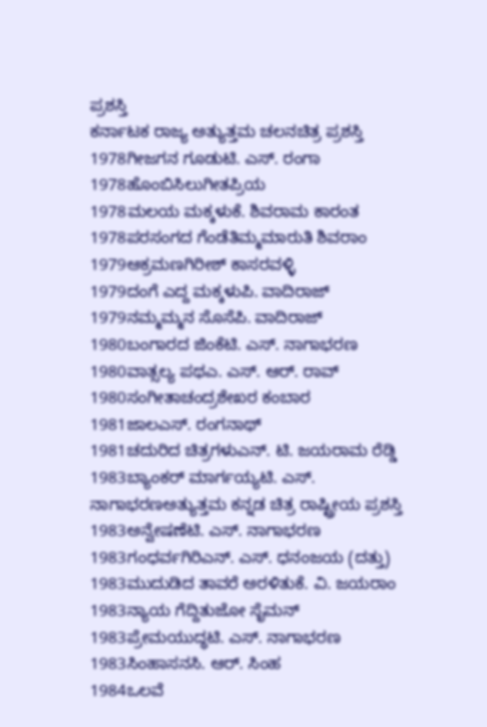ಪ್ರಶಸ್ತಿ
ಕರ್ನಾಟಕ ರಾಜ್ಯ ಅತ್ಯುತ್ತಮ ಚಲನಚಿತ್ರ ಪ್ರಶಸ್ತಿ
1978ಗೀಜಗನ ಗೂಡುಟಿ. ಎಸ್. ರಂಗಾ
1978ಹೊಂಬಿಸಿಲುಗೀತಪ್ರಿಯ
1978ಮಲಯ ಮಕ್ಕಳುಕೆ. ಶಿವರಾಮ ಕಾರಂತ
1978ಪರಸಂಗದ ಗೆಂಡೆತಿಮ್ಮಮಾರುತಿ ಶಿವರಾಂ
1979ಆಕ್ರಮಣಗಿರೀಶ್ ಕಾಸರವಳ್ಳಿ
1979ದಂಗೆ ಎದ್ದ ಮಕ್ಕಳುಪಿ. ವಾದಿರಾಜ್
1979ನಮ್ಮಮ್ಮನ ಸೊಸೆಪಿ. ವಾದಿರಾಜ್
1980ಬಂಗಾರದ ಜಿಂಕೆಟಿ. ಎಸ್. ನಾಗಾಭರಣ
1980ವಾತ್ಸಲ್ಯ ಪಥಎ. ಎಸ್. ಆರ್. ರಾವ್
1980ಸಂಗೀತಾಚಂದ್ರಶೇಖರ ಕಂಬಾರ
1981ಜಾಲಎಸ್. ರಂಗನಾಥ್
1981ಚದುರಿದ ಚಿತ್ರಗಳುಎನ್. ಟಿ. ಜಯರಾಮ ರೆಡ್ಡಿ
1983ಬ್ಯಾಂಕರ್ ಮಾರ್ಗಯ್ಯಟಿ. ಎಸ್. ನಾಗಾಭರಣಅತ್ಯುತ್ತಮ ಕನ್ನಡ ಚಿತ್ರ ರಾಷ್ಟ್ರೀಯ ಪ್ರಶಸ್ತಿ
1983ಅನ್ವೇಷಣೆಟಿ. ಎಸ್. ನಾಗಾಭರಣ
1983ಗಂಧರ್ವಗಿರಿಎನ್. ಎಸ್. ಧನಂಜಯ (ದತ್ತು)
1983ಮುದುಡಿದ ತಾವರೆ ಅರಳಿತುಕೆ. ವಿ. ಜಯರಾಂ
1983ನ್ಯಾಯ ಗೆದ್ದಿತುಜೋ ಸೈಮನ್
1983ಪ್ರೇಮಯುದ್ಧಟಿ. ಎಸ್. ನಾಗಾಭರಣ
1983ಸಿಂಹಾಸನಸಿ. ಆರ್. ಸಿಂಹ
1984ಒಲವೆ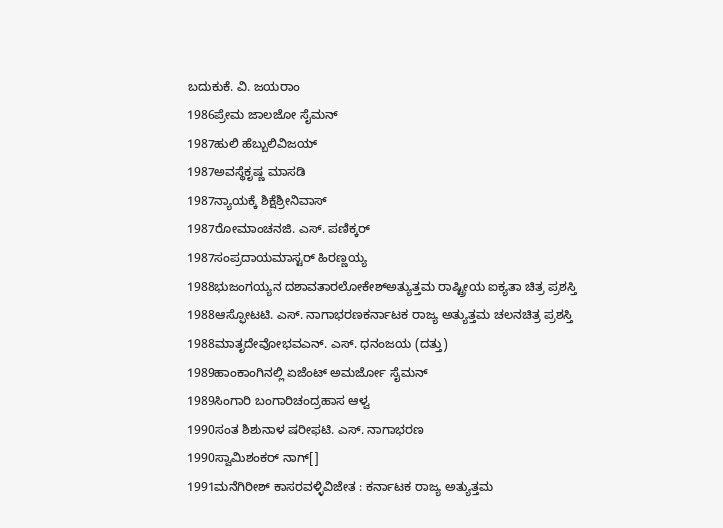ಬದುಕುಕೆ. ವಿ. ಜಯರಾಂ
1986ಪ್ರೇಮ ಜಾಲಜೋ ಸೈಮನ್
1987ಹುಲಿ ಹೆಬ್ಬುಲಿವಿಜಯ್
1987ಅವಸ್ಥೆಕೃಷ್ಣ ಮಾಸಡಿ
1987ನ್ಯಾಯಕ್ಕೆ ಶಿಕ್ಷೆಶ್ರೀನಿವಾಸ್
1987ರೋಮಾಂಚನಜಿ. ಎಸ್. ಪಣಿಕ್ಕರ್
1987ಸಂಪ್ರದಾಯಮಾಸ್ಟರ್ ಹಿರಣ್ಣಯ್ಯ
1988ಭುಜಂಗಯ್ಯನ ದಶಾವತಾರಲೋಕೇಶ್ಅತ್ಯುತ್ತಮ ರಾಷ್ಟ್ರೀಯ ಐಕ್ಯತಾ ಚಿತ್ರ ಪ್ರಶಸ್ತಿ
1988ಆಸ್ಫೋಟಟಿ. ಎಸ್. ನಾಗಾಭರಣಕರ್ನಾಟಕ ರಾಜ್ಯ ಅತ್ಯುತ್ತಮ ಚಲನಚಿತ್ರ ಪ್ರಶಸ್ತಿ
1988ಮಾತೃದೇವೋಭವಎನ್. ಎಸ್. ಧನಂಜಯ (ದತ್ತು)
1989ಹಾಂಕಾಂಗಿನಲ್ಲಿ ಏಜೆಂಟ್ ಅಮರ್ಜೋ ಸೈಮನ್
1989ಸಿಂಗಾರಿ ಬಂಗಾರಿಚಂದ್ರಹಾಸ ಆಳ್ವ
1990ಸಂತ ಶಿಶುನಾಳ ಷರೀಫಟಿ. ಎಸ್. ನಾಗಾಭರಣ
1990ಸ್ವಾಮಿಶಂಕರ್ ನಾಗ್[]
1991ಮನೆಗಿರೀಶ್ ಕಾಸರವಳ್ಳಿವಿಜೇತ : ಕರ್ನಾಟಕ ರಾಜ್ಯ ಅತ್ಯುತ್ತಮ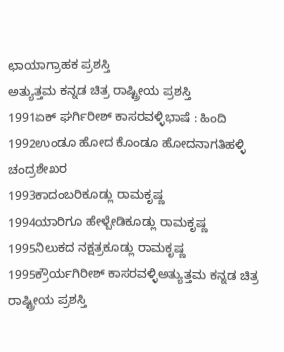ಛಾಯಾಗ್ರಾಹಕ ಪ್ರಶಸ್ತಿ
ಅತ್ಯುತ್ತಮ ಕನ್ನಡ ಚಿತ್ರ ರಾಷ್ಟ್ರೀಯ ಪ್ರಶಸ್ತಿ
1991ಏಕ್ ಘರ್ಗಿರೀಶ್ ಕಾಸರವಳ್ಳಿಭಾಷೆ : ಹಿಂದಿ
1992ಉಂಡೂ ಹೋದ ಕೊಂಡೂ ಹೋದನಾಗತಿಹಳ್ಳಿ ಚಂದ್ರಶೇಖರ
1993ಕಾದಂಬರಿಕೂಡ್ಲು ರಾಮಕೃಷ್ಣ
1994ಯಾರಿಗೂ ಹೇಳ್ಬೇಡಿಕೂಡ್ಲು ರಾಮಕೃಷ್ಣ
1995ನಿಲುಕದ ನಕ್ಷತ್ರಕೂಡ್ಲು ರಾಮಕೃಷ್ಣ
1995ಕ್ರೌರ್ಯಗಿರೀಶ್ ಕಾಸರವಳ್ಳಿಅತ್ಯುತ್ತಮ ಕನ್ನಡ ಚಿತ್ರ ರಾಷ್ಟ್ರೀಯ ಪ್ರಶಸ್ತಿ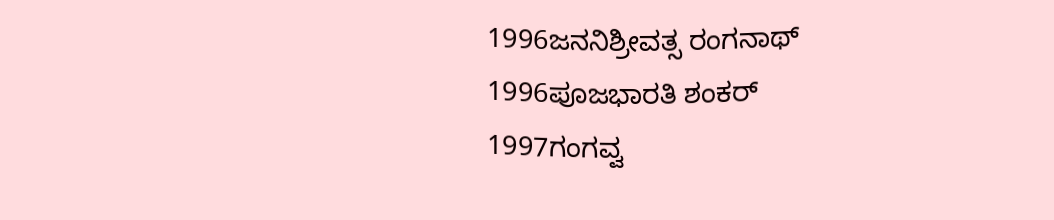1996ಜನನಿಶ್ರೀವತ್ಸ ರಂಗನಾಥ್
1996ಪೂಜಭಾರತಿ ಶಂಕರ್
1997ಗಂಗವ್ವ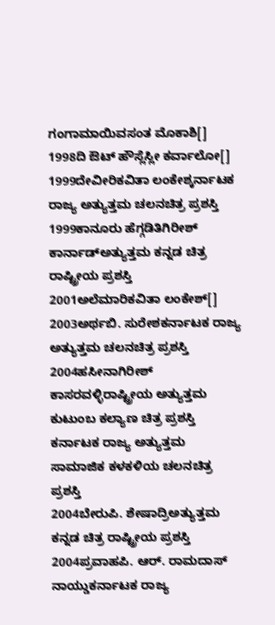ಗಂಗಾಮಾಯಿವಸಂತ ಮೊಕಾಶಿ[]
1998ದಿ ಔಟ್ ಹೌಸ್ಲೆಸ್ಲೀ ಕರ್ವಾಲೋ[]
1999ದೇವೀರಿಕವಿತಾ ಲಂಕೇಶ್ಕರ್ನಾಟಕ ರಾಜ್ಯ ಅತ್ಯುತ್ತಮ ಚಲನಚಿತ್ರ ಪ್ರಶಸ್ತಿ
1999ಕಾನೂರು ಹೆಗ್ಗಡಿತಿಗಿರೀಶ್ ಕಾರ್ನಾಡ್ಅತ್ಯುತ್ತಮ ಕನ್ನಡ ಚಿತ್ರ ರಾಷ್ಟ್ರೀಯ ಪ್ರಶಸ್ತಿ
2001ಅಲೆಮಾರಿಕವಿತಾ ಲಂಕೇಶ್[]
2003ಅರ್ಥಬಿ. ಸುರೇಶಕರ್ನಾಟಕ ರಾಜ್ಯ ಅತ್ಯುತ್ತಮ ಚಲನಚಿತ್ರ ಪ್ರಶಸ್ತಿ
2004ಹಸೀನಾಗಿರೀಶ್ ಕಾಸರವಳ್ಳಿರಾಷ್ಟ್ರೀಯ ಅತ್ಯುತ್ತಮ ಕುಟುಂಬ ಕಲ್ಯಾಣ ಚಿತ್ರ ಪ್ರಶಸ್ತಿ
ಕರ್ನಾಟಕ ರಾಜ್ಯ ಅತ್ಯುತ್ತಮ ಸಾಮಾಜಿಕ ಕಳಕಳಿಯ ಚಲನಚಿತ್ರ ಪ್ರಶಸ್ತಿ
2004ಬೇರುಪಿ. ಶೇಷಾದ್ರಿಅತ್ಯುತ್ತಮ ಕನ್ನಡ ಚಿತ್ರ ರಾಷ್ಟ್ರೀಯ ಪ್ರಶಸ್ತಿ
2004ಪ್ರವಾಹಪಿ. ಆರ್. ರಾಮದಾಸ್ ನಾಯ್ಡುಕರ್ನಾಟಕ ರಾಜ್ಯ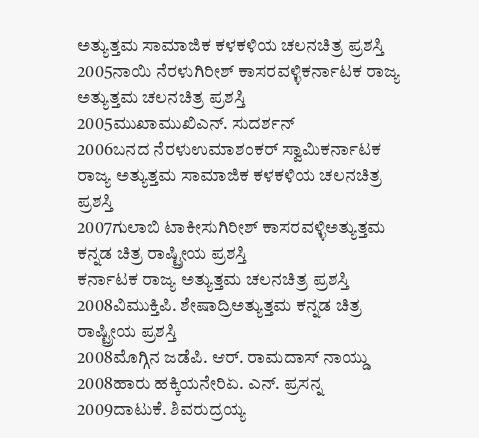ಅತ್ಯುತ್ತಮ ಸಾಮಾಜಿಕ ಕಳಕಳಿಯ ಚಲನಚಿತ್ರ ಪ್ರಶಸ್ತಿ
2005ನಾಯಿ ನೆರಳುಗಿರೀಶ್ ಕಾಸರವಳ್ಳಿಕರ್ನಾಟಕ ರಾಜ್ಯ ಅತ್ಯುತ್ತಮ ಚಲನಚಿತ್ರ ಪ್ರಶಸ್ತಿ
2005ಮುಖಾಮುಖಿಎನ್. ಸುದರ್ಶನ್
2006ಬನದ ನೆರಳುಉಮಾಶಂಕರ್ ಸ್ವಾಮಿಕರ್ನಾಟಕ ರಾಜ್ಯ ಅತ್ಯುತ್ತಮ ಸಾಮಾಜಿಕ ಕಳಕಳಿಯ ಚಲನಚಿತ್ರ ಪ್ರಶಸ್ತಿ
2007ಗುಲಾಬಿ ಟಾಕೀಸುಗಿರೀಶ್ ಕಾಸರವಳ್ಳಿಅತ್ಯುತ್ತಮ ಕನ್ನಡ ಚಿತ್ರ ರಾಷ್ಟ್ರೀಯ ಪ್ರಶಸ್ತಿ
ಕರ್ನಾಟಕ ರಾಜ್ಯ ಅತ್ಯುತ್ತಮ ಚಲನಚಿತ್ರ ಪ್ರಶಸ್ತಿ
2008ವಿಮುಕ್ತಿಪಿ. ಶೇಷಾದ್ರಿಅತ್ಯುತ್ತಮ ಕನ್ನಡ ಚಿತ್ರ ರಾಷ್ಟ್ರೀಯ ಪ್ರಶಸ್ತಿ
2008ಮೊಗ್ಗಿನ ಜಡೆಪಿ. ಆರ್. ರಾಮದಾಸ್ ನಾಯ್ಡು
2008ಹಾರು ಹಕ್ಕಿಯನೇರಿಏ. ಎನ್. ಪ್ರಸನ್ನ
2009ದಾಟುಕೆ. ಶಿವರುದ್ರಯ್ಯ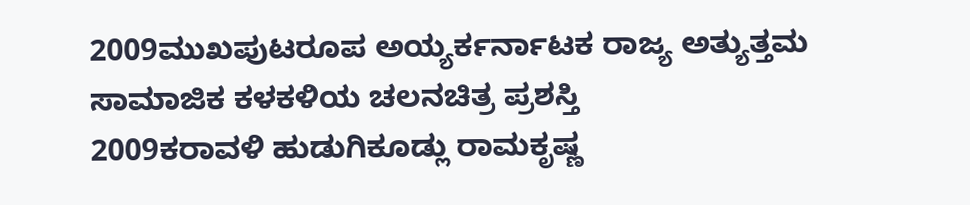2009ಮುಖಪುಟರೂಪ ಅಯ್ಯರ್ಕರ್ನಾಟಕ ರಾಜ್ಯ ಅತ್ಯುತ್ತಮ ಸಾಮಾಜಿಕ ಕಳಕಳಿಯ ಚಲನಚಿತ್ರ ಪ್ರಶಸ್ತಿ
2009ಕರಾವಳಿ ಹುಡುಗಿಕೂಡ್ಲು ರಾಮಕೃಷ್ಣ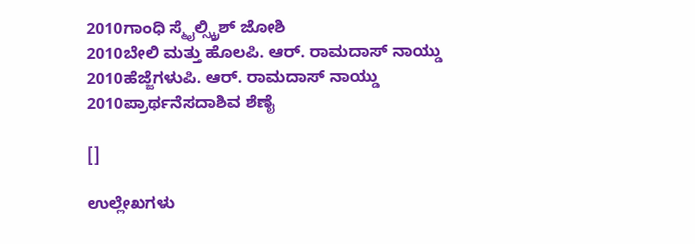2010ಗಾಂಧಿ ಸ್ಮೈಲ್ಸ್ಕ್ರಿಶ್ ಜೋಶಿ
2010ಬೇಲಿ ಮತ್ತು ಹೊಲಪಿ. ಆರ್. ರಾಮದಾಸ್ ನಾಯ್ಡು
2010ಹೆಜ್ಜೆಗಳುಪಿ. ಆರ್. ರಾಮದಾಸ್ ನಾಯ್ಡು
2010ಪ್ರಾರ್ಥನೆಸದಾಶಿವ ಶೆಣೈ

[]

ಉಲ್ಲೇಖಗಳು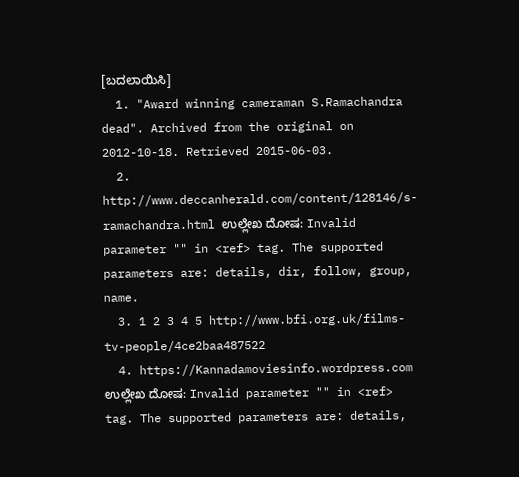[ಬದಲಾಯಿಸಿ]
  1. "Award winning cameraman S.Ramachandra dead". Archived from the original on 2012-10-18. Retrieved 2015-06-03.
  2. http://www.deccanherald.com/content/128146/s-ramachandra.html ಉಲ್ಲೇಖ ದೋಷ: Invalid parameter "" in <ref> tag. The supported parameters are: details, dir, follow, group, name.
  3. 1 2 3 4 5 http://www.bfi.org.uk/films-tv-people/4ce2baa487522
  4. https://Kannadamoviesinfo.wordpress.com ಉಲ್ಲೇಖ ದೋಷ: Invalid parameter "" in <ref> tag. The supported parameters are: details,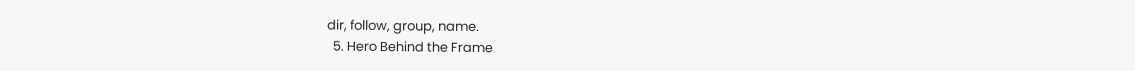dir, follow, group, name.
  5. Hero Behind the Frame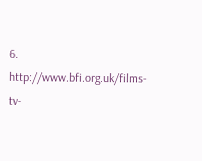6. http://www.bfi.org.uk/films-tv-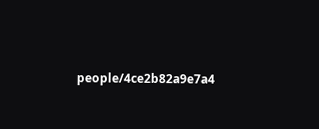people/4ce2b82a9e7a4